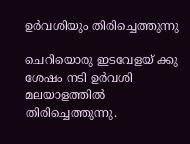ഉർവശിയും തിരിച്ചെത്തുന്നു

ചെറിയൊരു ഇടവേളയ് ക്കു ശേഷം നടി ഉർവശി മലയാളത്തിൽ തിരിച്ചെത്തുന്നു.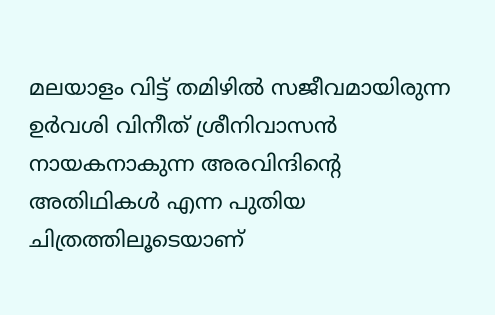മലയാളം വിട്ട് തമിഴിൽ സജീവമായിരുന്ന ഉർവശി വിനീത് ശ്രീനിവാസൻ നായകനാകുന്ന അരവിന്ദിന്‍റെ അതിഥികൾ എന്ന പുതിയ ചിത്രത്തിലൂടെയാണ്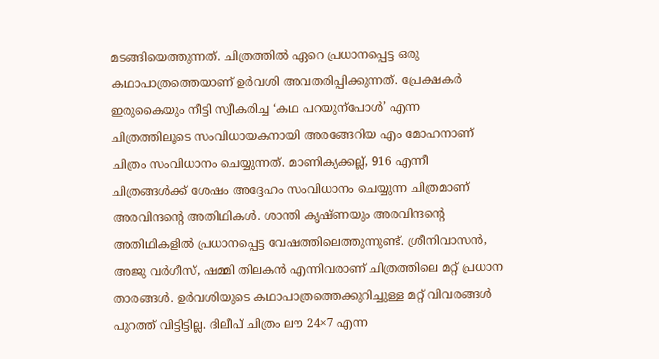മടങ്ങിയെത്തുന്നത്. ചിത്രത്തിൽ ഏറെ പ്രധാനപ്പെട്ട ഒരു കഥാപാത്രത്തെയാണ് ഉർവശി അവതരിപ്പിക്കുന്നത്. പ്രേക്ഷകർ ഇരുകൈയും നീട്ടി സ്വീകരിച്ച ‘കഥ പറയുന്പോൾ’ എന്ന ചിത്രത്തിലൂടെ സംവിധായകനായി അരങ്ങേറിയ എം മോഹനാണ് ചിത്രം സംവിധാനം ചെയ്യുന്നത്. മാണിക്യക്കല്ല്, 916 എന്നീ ചിത്രങ്ങൾക്ക് ശേഷം അദ്ദേഹം സംവിധാനം ചെയ്യുന്ന ചിത്രമാണ് അരവിന്ദന്‍റെ അതിഥികൾ. ശാന്തി കൃഷ്ണയും അരവിന്ദന്‍റെ അതിഥികളിൽ പ്രധാനപ്പെട്ട വേഷത്തിലെത്തുന്നുണ്ട്. ശ്രീനിവാസൻ, അജു വർഗീസ്, ഷമ്മി തിലകൻ എന്നിവരാണ് ചിത്രത്തിലെ മറ്റ് പ്രധാന താരങ്ങൾ. ഉർവശിയുടെ കഥാപാത്രത്തെക്കുറിച്ചുള്ള മറ്റ് വിവരങ്ങൾ പുറത്ത് വിട്ടിട്ടില്ല. ദിലീപ് ചിത്രം ലൗ 24×7 എന്ന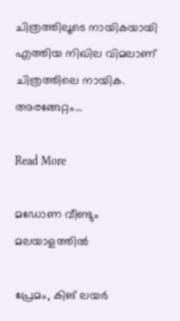ചിത്രത്തിലൂടെ നായികയായി എത്തിയ നിഖില വിമലാണ് ചിത്രത്തിലെ നായിക. അരങ്ങേറ്റം…

Read More

മഡോണ വീണ്ടും മലയാളത്തിൽ

പ്രേമം, കിങ് ലയർ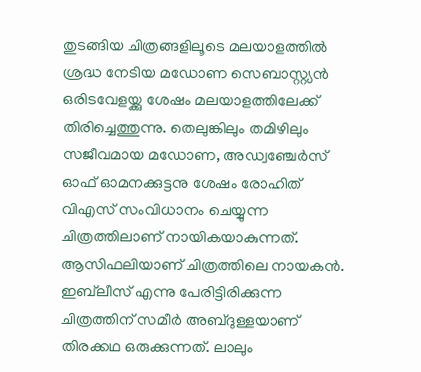തുടങ്ങിയ ചിത്രങ്ങളിലൂടെ മലയാളത്തിൽ ശ്രദ്ധ നേടിയ മഡോണ സെബാസ്റ്റ്യൻ ഒരിടവേളയ്ക്കു ശേഷം മലയാളത്തിലേക്ക് തിരിച്ചെത്തുന്നു. തെലുങ്കിലും തമിഴിലും സജീവമായ മഡോണ, അഡ്വഞ്ചേർസ് ഓഫ് ഓമനക്കുട്ടനു ശേഷം രോഹിത് വിഎസ് സംവിധാനം ചെയ്യുന്ന ചിത്രത്തിലാണ് നായികയാകുന്നത്. ആസിഫലിയാണ് ചിത്രത്തിലെ നായകൻ. ഇബ്‌‌ലീസ് എന്നു പേരിട്ടിരിക്കുന്ന ചിത്രത്തിന് സമീർ അബ്ദുള്ളയാണ് തിരക്കഥ ഒരുക്കുന്നത്. ലാലും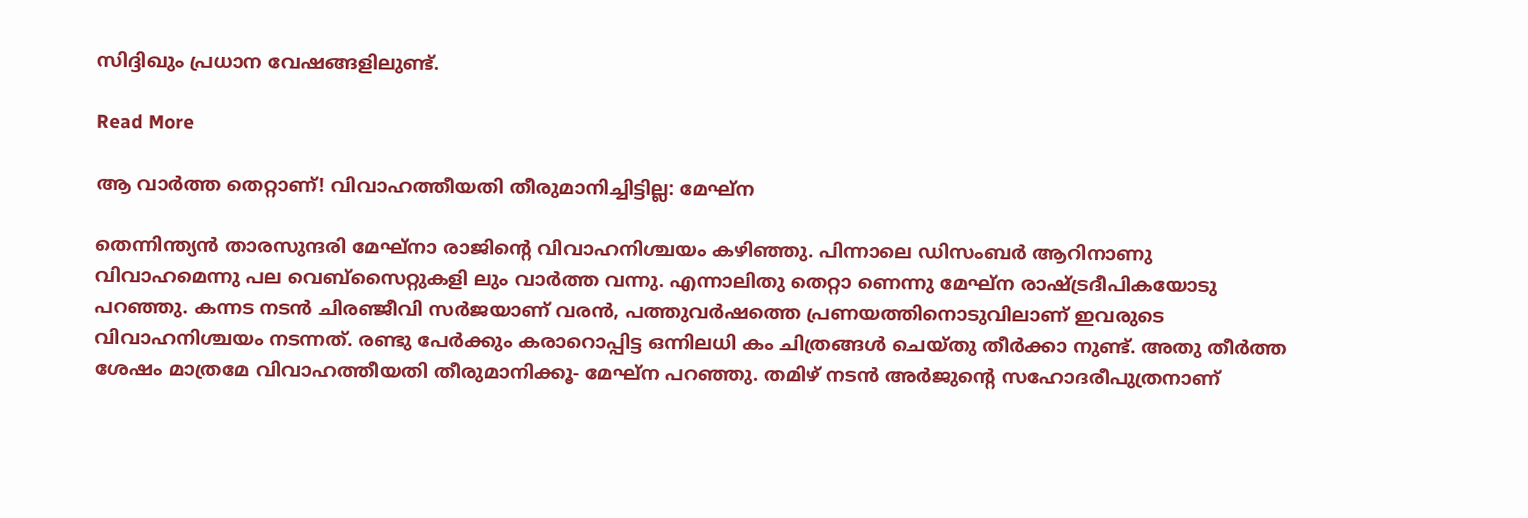സിദ്ദിഖും പ്രധാന വേഷങ്ങളിലുണ്ട്.

Read More

ആ വാര്‍ത്ത തെറ്റാണ്! വിവാഹത്തീയതി തീരുമാനിച്ചിട്ടില്ല: മേഘ്ന

തെന്നിന്ത്യൻ താരസുന്ദരി മേഘ്നാ രാജിന്‍റെ വിവാഹനിശ്ചയം കഴിഞ്ഞു. പിന്നാലെ ഡിസംബർ ആറിനാണു വിവാഹമെന്നു പല വെബ്സൈറ്റുകളി ലും വാർത്ത വന്നു. എന്നാലിതു തെറ്റാ ണെന്നു മേഘ്ന രാഷ്‌ട്രദീപികയോടു പറഞ്ഞു. കന്നട നടൻ ചിരഞ്ജീവി സർജയാണ് വരൻ, പത്തുവർഷത്തെ പ്രണയത്തിനൊടുവിലാണ് ഇവരുടെ വിവാഹനിശ്ചയം നടന്നത്. രണ്ടു പേർക്കും കരാറൊപ്പിട്ട ഒന്നിലധി കം ചിത്രങ്ങൾ ചെയ്തു തീർക്കാ നുണ്ട്. അതു തീർത്ത ശേഷം മാത്രമേ വിവാഹത്തീയതി തീരുമാനിക്കൂ- മേഘ്ന പറഞ്ഞു. തമിഴ് നടൻ അർജുന്‍റെ സഹോദരീപുത്രനാണ്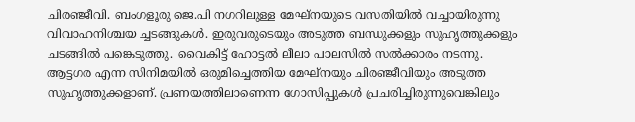ചിരഞ്ജീവി. ബംഗളൂരു ജെ.പി നഗറിലുള്ള മേഘ്നയുടെ വസതിയിൽ വച്ചായിരുന്നു വിവാഹനിശ്ചയ ച്ചടങ്ങുകൾ. ഇരുവരുടെയും അടുത്ത ബന്ധുക്കളും സുഹൃത്തുക്കളും ചടങ്ങിൽ പങ്കെടുത്തു. വൈകിട്ട് ഹോട്ടൽ ലീലാ പാലസിൽ സൽക്കാരം നടന്നു. ആട്ടഗര എന്ന സിനിമയിൽ ഒരുമിച്ചെത്തിയ മേഘ്നയും ചിരഞ്ജീവിയും അടുത്ത സുഹൃത്തുക്കളാണ്. പ്രണയത്തിലാണെന്ന ഗോസിപ്പുകൾ പ്രചരിച്ചിരുന്നുവെങ്കിലും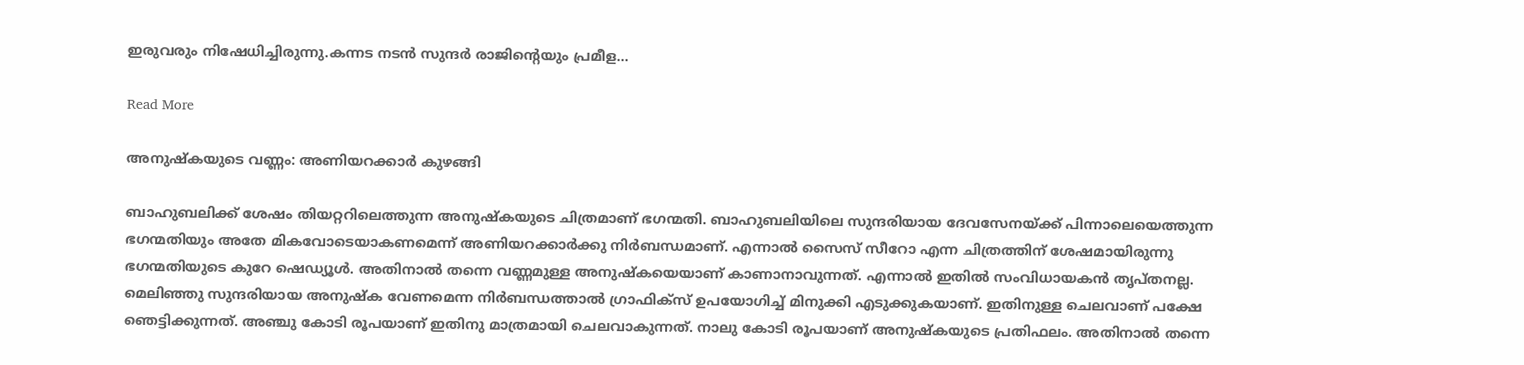ഇരുവരും നിഷേധിച്ചിരുന്നു.കന്നട നടൻ സുന്ദർ രാജിന്‍റെയും പ്രമീള…

Read More

അനുഷ്‌കയുടെ വണ്ണം: അണിയറക്കാര്‍ കുഴങ്ങി

ബാഹുബലിക്ക് ശേഷം തിയറ്ററിലെത്തുന്ന അനുഷ്കയുടെ ചിത്രമാണ് ഭഗന്മതി. ബാഹുബലിയിലെ സുന്ദരിയായ ദേവസേനയ്ക്ക് പിന്നാലെയെത്തുന്ന ഭഗന്മതിയും അതേ മികവോടെയാകണമെന്ന് അണിയറക്കാർക്കു നിർബന്ധമാണ്. എന്നാൽ സൈസ് സീറോ എന്ന ചിത്രത്തിന് ശേഷമായിരുന്നു ഭഗന്മതിയുടെ കുറേ ഷെഡ്യൂൾ. അതിനാൽ തന്നെ വണ്ണമുള്ള അനുഷ്കയെയാണ് കാണാനാവുന്നത്. എന്നാൽ ഇതിൽ സംവിധായകൻ തൃപ്തനല്ല. മെലിഞ്ഞു സുന്ദരിയായ അനുഷ്ക വേണമെന്ന നിർബന്ധത്താൽ ഗ്രാഫിക്സ് ഉപയോഗിച്ച് മിനുക്കി എടുക്കുകയാണ്. ഇതിനുള്ള ചെലവാണ് പക്ഷേ ഞെട്ടിക്കുന്നത്. അഞ്ചു കോടി രൂപയാണ് ഇതിനു മാത്രമായി ചെലവാകുന്നത്. നാലു കോടി രൂപയാണ് അനുഷ്കയുടെ പ്രതിഫലം. അതിനാൽ തന്നെ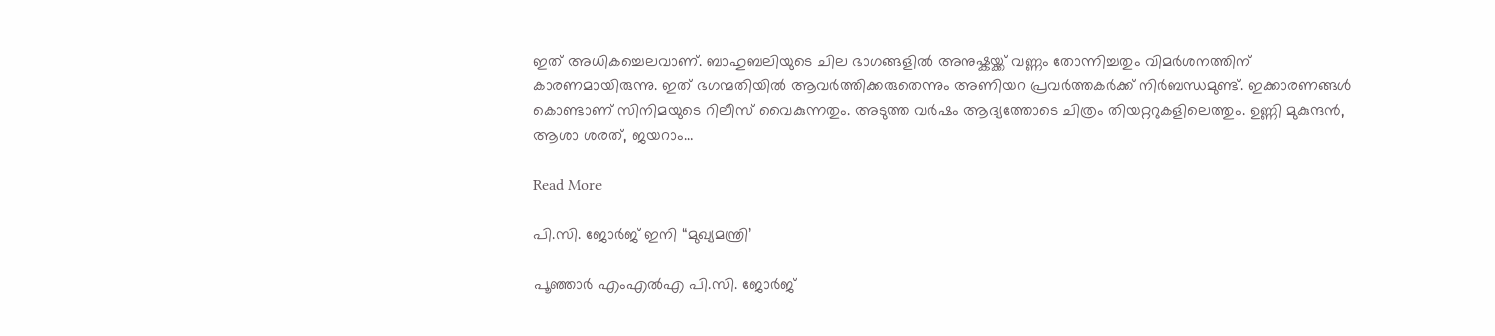ഇത് അധികച്ചെലവാണ്. ബാഹുബലിയുടെ ചില ഭാഗങ്ങളിൽ അനുഷ്കയ്ക്ക് വണ്ണം തോന്നിച്ചതും വിമർശനത്തിന് കാരണമായിരുന്നു. ഇത് ഭഗന്മതിയിൽ ആവർത്തിക്കരുതെന്നും അണിയറ പ്രവർത്തകർക്ക് നിർബന്ധമുണ്ട്. ഇക്കാരണങ്ങൾ കൊണ്ടാണ് സിനിമയുടെ റിലീസ് വൈകുന്നതും. അടുത്ത വർഷം ആദ്യത്തോടെ ചിത്രം തിയറ്ററുകളിലെത്തും. ഉണ്ണി മുകുന്ദൻ, ആശാ ശരത്, ജയറാം…

Read More

പി.സി. ജോർജ് ഇനി “മുഖ്യമന്ത്രി’

പൂഞ്ഞാർ എംഎൽഎ പി.സി. ജോർജ്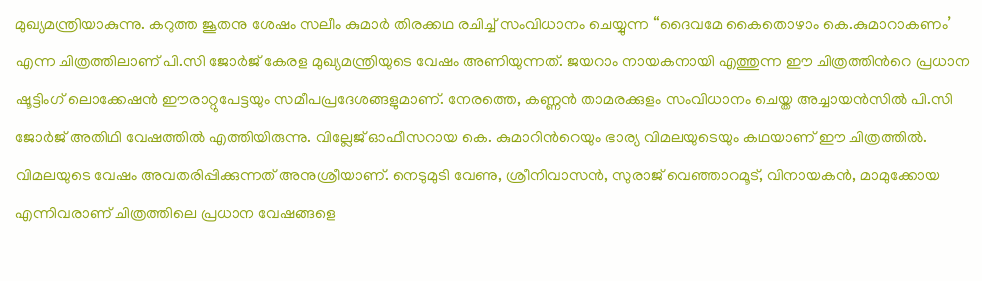മുഖ്യമന്ത്രിയാകുന്നു. കറുത്ത ജൂതനു ശേഷം സലീം കുമാർ തിരക്കഥ രചിച്ച് സംവിധാനം ചെയ്യുന്ന “ദൈവമേ കൈതൊഴാം കെ.കുമാറാകണം’ എന്ന ചിത്രത്തിലാണ് പി.സി ജോർജ് കേരള മുഖ്യമന്ത്രിയുടെ വേഷം അണിയുന്നത്. ജയറാം നായകനായി എത്തുന്ന ഈ ചിത്രത്തിന്‍റെ പ്രധാന ഷൂട്ടിംഗ് ലൊക്കേഷൻ ഈരാറ്റുപേട്ടയും സമീപപ്രദേശങ്ങളുമാണ്. നേരത്തെ, കണ്ണൻ താമരക്കുളം സംവിധാനം ചെയ്ത അച്ചായൻസിൽ പി.സി ജോർജ് അതിഥി വേഷത്തിൽ എത്തിയിരുന്നു. വില്ലേജ് ഓഫീസറായ കെ. കുമാറിന്‍റെയും ഭാര്യ വിമലയുടെയും കഥയാണ് ഈ ചിത്രത്തിൽ. വിമലയുടെ വേഷം അവതരിപ്പിക്കുന്നത് അനുശ്രീയാണ്. നെടുമുടി വേണു, ശ്രീനിവാസൻ, സുരാജ് വെഞ്ഞാറമൂട്, വിനായകൻ, മാമുക്കോയ എന്നിവരാണ് ചിത്രത്തിലെ പ്രധാന വേഷങ്ങളെ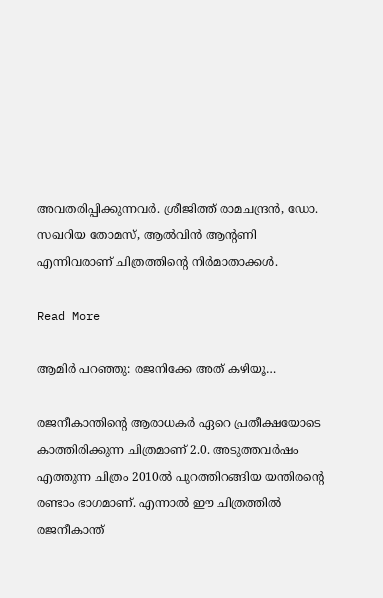അവതരിപ്പിക്കുന്നവർ. ശ്രീജിത്ത് രാമചന്ദ്രൻ, ഡോ. സഖറിയ തോമസ്, ആൽവിൻ ആന്‍റണി എന്നിവരാണ് ചിത്രത്തിന്‍റെ നിർമാതാക്കൾ.

Read More

ആമിർ പറഞ്ഞു: രജനിക്കേ അത് കഴിയൂ…

രജനീകാന്തിന്‍റെ ആരാധകർ ഏറെ പ്രതീക്ഷയോടെ കാത്തിരിക്കുന്ന ചിത്രമാണ് 2.0. അടുത്തവർഷം എത്തുന്ന ചിത്രം 2010ൽ പുറത്തിറങ്ങിയ യന്തിരന്‍റെ‍ രണ്ടാം ഭാഗമാണ്. എന്നാൽ ഈ ചിത്രത്തിൽ രജനീകാന്ത്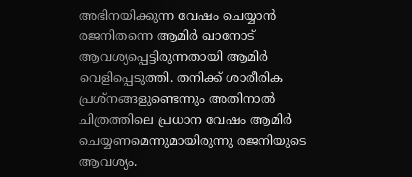അഭിനയിക്കുന്ന വേഷം ചെയ്യാൻ രജനിതന്നെ ആമിർ ഖാനോട് ആവശ്യപ്പെട്ടിരുന്നതായി ആമിർ വെളിപ്പെടുത്തി. തനിക്ക് ശാരീരിക പ്രശ്നങ്ങളുണ്ടെന്നും അതിനാൽ ചിത്രത്തിലെ പ്രധാന വേഷം ആമിർ ചെയ്യണമെന്നുമായിരുന്നു രജനിയുടെ ആവശ്യം.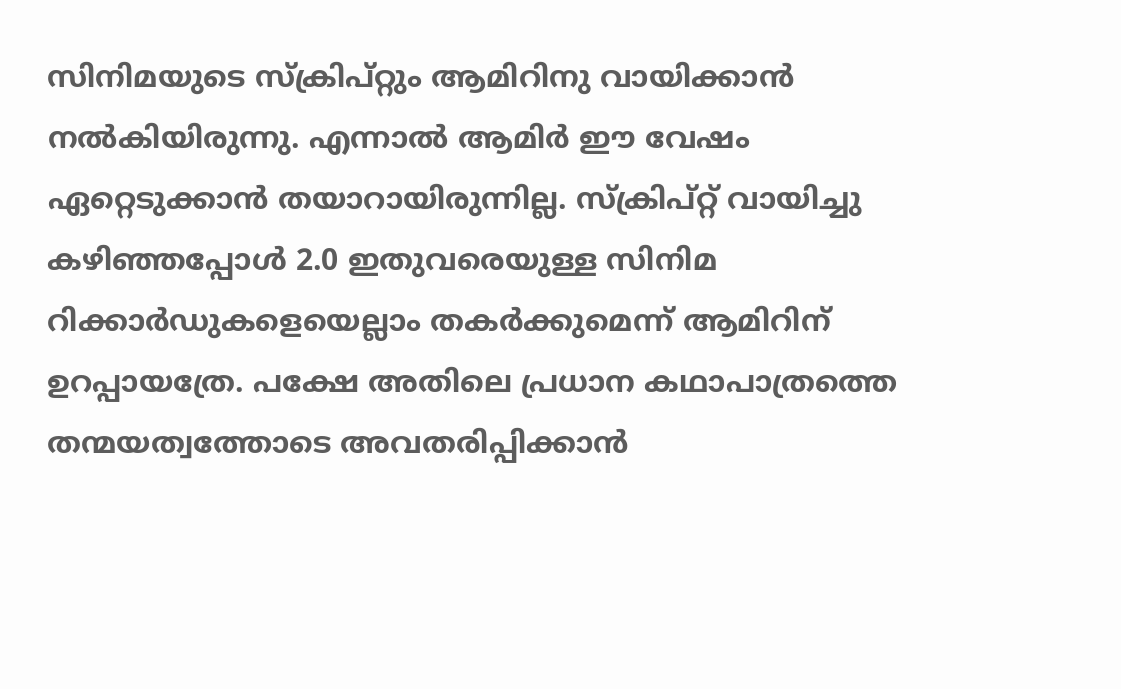സിനിമയുടെ സ്ക്രിപ്റ്റും ആമിറിനു വായിക്കാൻ നൽകിയിരുന്നു. എന്നാൽ ആമിർ ഈ വേഷം ഏറ്റെടുക്കാൻ തയാറായിരുന്നില്ല. സ്ക്രിപ്റ്റ് വായിച്ചു കഴിഞ്ഞപ്പോൾ 2.0 ഇതുവരെയുള്ള സിനിമ റിക്കാർഡുകളെയെല്ലാം തകർക്കുമെന്ന് ആമിറിന് ഉറപ്പായത്രേ. പക്ഷേ അതിലെ പ്രധാന കഥാപാത്രത്തെ തന്മയത്വത്തോടെ അവതരിപ്പിക്കാൻ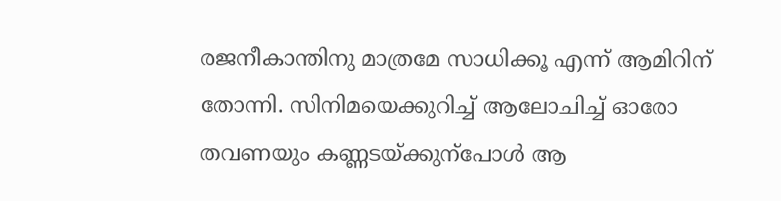രജനീകാന്തിനു മാത്രമേ സാധിക്കൂ എന്ന് ആമിറിന് തോന്നി. സിനിമയെക്കുറിച്ച് ആലോചിച്ച് ഓരോ തവണയും കണ്ണടയ്ക്കുന്പോൾ ആ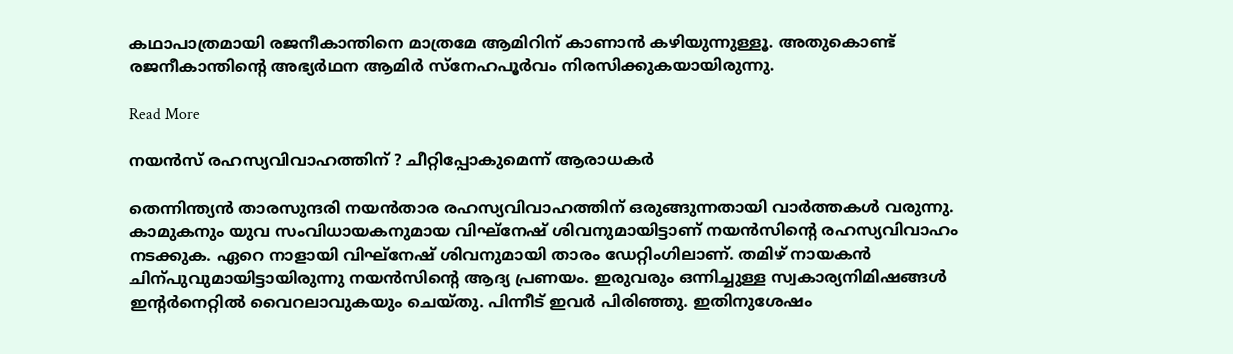കഥാപാത്രമായി രജനീകാന്തിനെ മാത്രമേ ആമിറിന് കാണാൻ കഴിയുന്നുള്ളൂ. അതുകൊണ്ട് രജനീകാന്തിന്‍റെ അഭ്യർഥന ആമിർ സ്നേഹപൂർവം നിരസിക്കുകയായിരുന്നു.

Read More

നയൻസ് രഹസ്യവിവാഹത്തിന് ? ചീറ്റിപ്പോകുമെന്ന് ആരാധകര്‍

തെന്നിന്ത്യൻ താരസുന്ദരി നയൻതാര രഹസ്യവിവാഹത്തിന് ഒരുങ്ങുന്നതായി വാർത്തകൾ വരുന്നു. കാമുകനും യുവ സംവിധായകനുമായ വിഘ്നേഷ് ശിവനുമായിട്ടാണ് നയൻസിന്‍റെ രഹസ്യവിവാഹം നടക്കുക. ഏറെ നാളായി വിഘ്നേഷ് ശിവനുമായി താരം ഡേറ്റിംഗിലാണ്. തമിഴ് നായകൻ ചിന്പുവുമായിട്ടായിരുന്നു നയൻസിന്‍റെ ആദ്യ പ്രണയം. ഇരുവരും ഒന്നിച്ചുള്ള സ്വകാര്യനിമിഷങ്ങൾ ഇന്‍റർനെറ്റിൽ വൈറലാവുകയും ചെയ്തു. പിന്നീട് ഇവർ പിരിഞ്ഞു. ഇതിനുശേഷം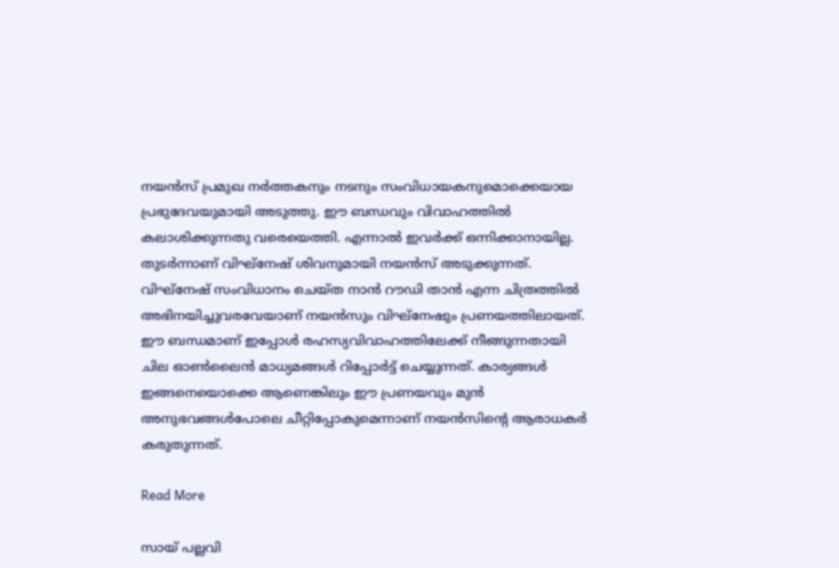നയൻസ് പ്രമുഖ നർത്തകനും നടനും സംവിധായകനുമൊക്കെയായ പ്രഭുദേവയുമായി അടുത്തു. ഈ ബന്ധവും വിവാഹത്തിൽ കലാശിക്കുന്നതു വരെയെത്തി. എന്നാൽ ഇവർക്ക് ഒന്നിക്കാനായില്ല. തുടർന്നാണ് വിഘ്നേഷ് ശിവനുമായി നയൻസ് അടുക്കുന്നത്. വിഘ്നേഷ് സംവിധാനം ചെയ്ത നാൻ റൗഡി താൻ എന്ന ചിത്രത്തിൽ അഭിനയിച്ചുവരവേയാണ് നയൻസും വിഘ്നേഷും പ്രണയത്തിലായത്. ഈ ബന്ധമാണ് ഇപ്പോൾ രഹസ്യവിവാഹത്തിലേക്ക് നീങ്ങുന്നതായി ചില ഓണ്‍ലൈൻ മാധ്യമങ്ങൾ റിപ്പോർട്ട് ചെയ്യുന്നത്. കാര്യങ്ങൾ ഇങ്ങനെയൊക്കെ ആണെങ്കിലും ഈ പ്രണയവും മുൻ അനുഭവങ്ങൾപോലെ ചീറ്റിപ്പോകുമെന്നാണ് നയൻസിന്‍റെ ആരാധകർ കരുതുന്നത്.

Read More

സായ് പല്ലവി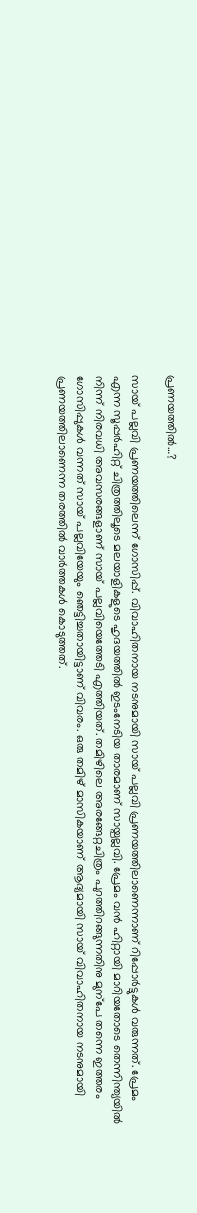പ്രണയത്തിൽ…?

സായ് പല്ലവി പ്രണയത്തിലെന്ന് ഗോസിപ്പ്. വിവാഹിതനായ നടനുമായി സായ് പല്ലവി പ്രണയത്തിലാണെന്നാണ് റിപ്പോർട്ടുകൾ വരുന്നത്. പ്രേമം എന്ന സൂപ്പർഹിറ്റ് ചിത്രത്തിലൂടെ മലയാളികളുടെ ഹൃദയത്തിൽ ഇടംനേടിയ താരമാണ് സായ്പല്ലവി. പ്രേമം വൻ ഹിറ്റായി മാറിയതോടെ തെന്നിന്ത്യയിൽ നിന്ന് നിരവധി അവസരങ്ങളാണ് സായ് പല്ലവിയെത്തേടി എത്തിയത്. തമിഴിലെ അരങ്ങേറ്റചിത്രം പുറത്തിറങ്ങുന്നതിനു മുന്പേ തന്നെ ഇത്തരം ഗോസിപ്പുകൾ വന്നത് സായ് പല്ലവിയേയും ഞെട്ടിച്ചതായിട്ടാണ് വിവരം. ഒരു തമിഴ് മാസികയാണ് ആദ്യമായി സായ് വിവാഹിതനായ നടനുമായി പ്രണയത്തിലാണെന്ന തരത്തിൽ വാർത്തകൾ കൊടുത്തത്.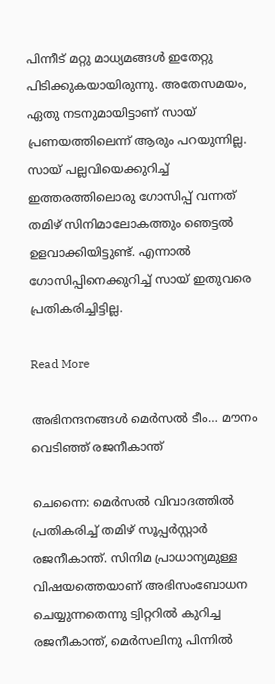പിന്നീട് മറ്റു മാധ്യമങ്ങൾ ഇതേറ്റു പിടിക്കുകയായിരുന്നു. അതേസമയം, ഏതു നടനുമായിട്ടാണ് സായ് പ്രണയത്തിലെന്ന് ആരും പറയുന്നില്ല. സായ് പല്ലവിയെക്കുറിച്ച് ഇത്തരത്തിലൊരു ഗോസിപ്പ് വന്നത് തമിഴ് സിനിമാലോകത്തും ഞെട്ടൽ ഉളവാക്കിയിട്ടുണ്ട്. എന്നാൽ ഗോസിപ്പിനെക്കുറിച്ച് സായ് ഇതുവരെ പ്രതികരിച്ചിട്ടില്ല.

Read More

അഭിനന്ദനങ്ങൾ മെർസൽ ടീം… മൗനം വെടിഞ്ഞ് രജനീകാന്ത്

ചെന്നൈ: മെർസൽ വിവാദത്തിൽ പ്രതികരിച്ച് തമിഴ് സൂപ്പർസ്റ്റാർ രജനീകാന്ത്. സിനിമ പ്രാധാന്യമുള്ള വിഷയത്തെയാണ് അഭിസംബോധന ചെയ്യുന്നതെന്നു ട്വിറ്ററിൽ കുറിച്ച രജനീകാന്ത്, മെർസലിനു പിന്നിൽ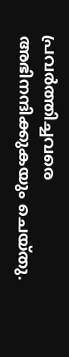പ്രവർത്തിച്ചവരെ അഭിനന്ദിക്കുകയും ചെയ്തു.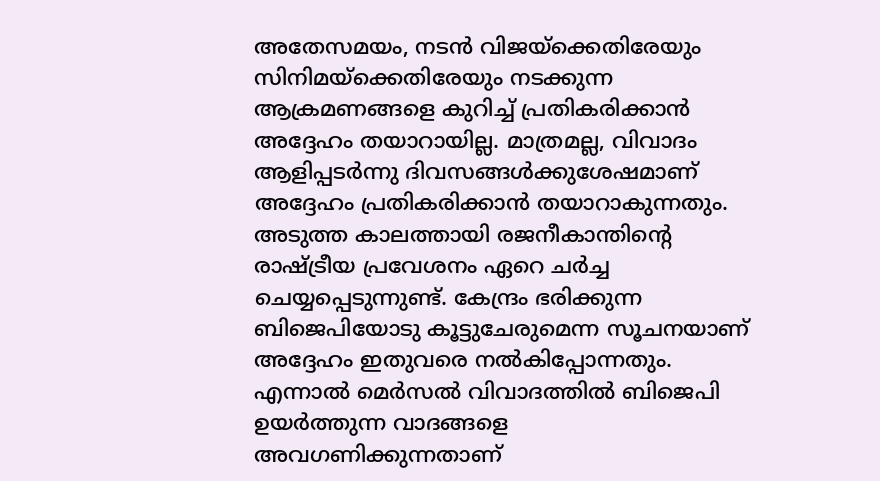അതേസമയം, നടൻ വിജയ്ക്കെതിരേയും സിനിമയ്ക്കെതിരേയും നടക്കുന്ന ആക്രമണങ്ങളെ കുറിച്ച് പ്രതികരിക്കാൻ അദ്ദേഹം തയാറായില്ല. മാത്രമല്ല, വിവാദം ആളിപ്പടർന്നു ദിവസങ്ങൾക്കുശേഷമാണ് അദ്ദേഹം പ്രതികരിക്കാൻ തയാറാകുന്നതും. അടുത്ത കാലത്തായി രജനീകാന്തിന്‍റെ രാഷ്ട്രീയ പ്രവേശനം ഏറെ ചർച്ച ചെയ്യപ്പെടുന്നുണ്ട്. കേന്ദ്രം ഭരിക്കുന്ന ബിജെപിയോടു കൂട്ടുചേരുമെന്ന സൂചനയാണ് അദ്ദേഹം ഇതുവരെ നൽകിപ്പോന്നതും. എന്നാൽ മെർസൽ വിവാദത്തിൽ ബിജെപി ഉയർത്തുന്ന വാദങ്ങളെ അവഗണിക്കുന്നതാണ്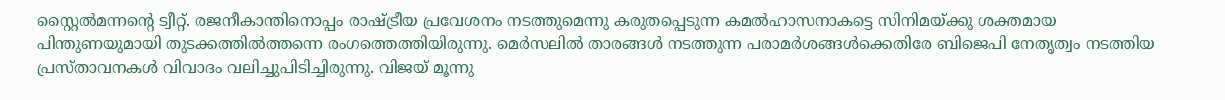സ്റ്റൈൽമന്നന്‍റെ ട്വീറ്റ്. രജനീകാന്തിനൊപ്പം രാഷ്ട്രീയ പ്രവേശനം നടത്തുമെന്നു കരുതപ്പെടുന്ന കമൽഹാസനാകട്ടെ സിനിമയ്ക്കു ശക്തമായ പിന്തുണയുമായി തുടക്കത്തിൽത്തന്നെ രംഗത്തെത്തിയിരുന്നു. മെർസലിൽ താരങ്ങൾ നടത്തുന്ന പരാമർശങ്ങൾക്കെതിരേ ബിജെപി നേതൃത്വം നടത്തിയ പ്രസ്താവനകൾ വിവാദം വലിച്ചുപിടിച്ചിരുന്നു. വിജയ് മൂന്നു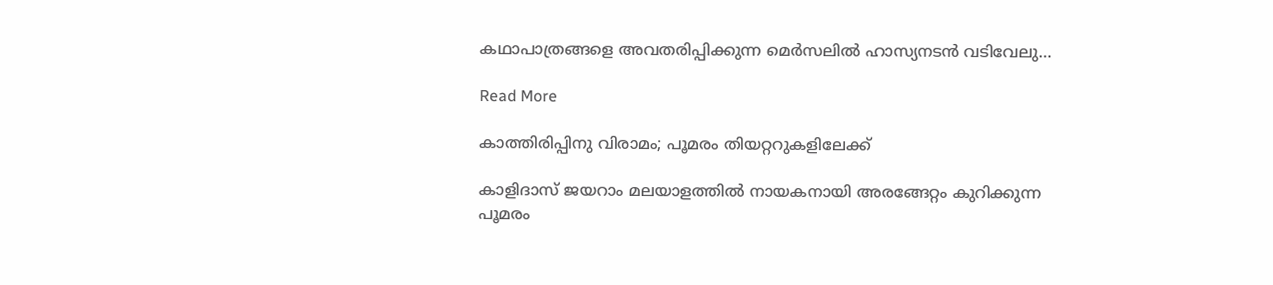കഥാപാത്രങ്ങളെ അവതരിപ്പിക്കുന്ന മെർസലിൽ ഹാസ്യനടൻ വടിവേലു…

Read More

കാത്തിരിപ്പിനു വിരാമം; പൂമരം തിയറ്ററുകളിലേക്ക്

കാളിദാസ് ജയറാം മലയാളത്തിൽ നായകനായി അരങ്ങേറ്റം കുറിക്കുന്ന പൂമരം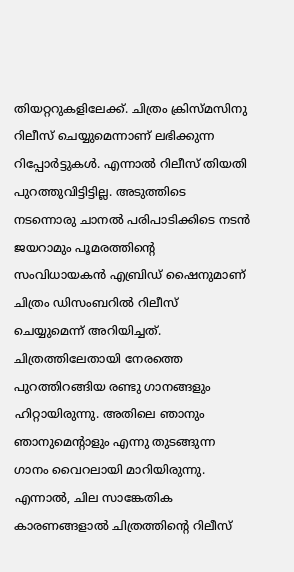തിയറ്ററുകളിലേക്ക്. ചിത്രം ക്രിസ്മസിനു റിലീസ് ചെയ്യുമെന്നാണ് ലഭിക്കുന്ന റിപ്പോർട്ടുകൾ. എന്നാൽ റിലീസ് തിയതി പുറത്തുവിട്ടിട്ടില്ല. അടുത്തിടെ നടന്നൊരു ചാനൽ പരിപാടിക്കിടെ നടൻ ജയറാമും പൂമരത്തിന്‍റെ സംവിധായകൻ എബ്രിഡ് ഷൈനുമാണ് ചിത്രം ഡിസംബറിൽ റിലീസ് ചെയ്യുമെന്ന് അറിയിച്ചത്. ചിത്രത്തിലേതായി നേരത്തെ പുറത്തിറങ്ങിയ രണ്ടു ഗാനങ്ങളും ഹിറ്റായിരുന്നു. അതിലെ ഞാനും ഞാനുമെന്‍റാളും എന്നു തുടങ്ങുന്ന ഗാനം വൈറലായി മാറിയിരുന്നു. എന്നാൽ, ചില സാങ്കേതിക കാരണങ്ങളാൽ ചിത്രത്തിന്‍റെ റിലീസ്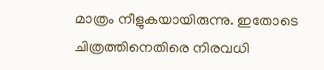മാത്രം നീളുകയായിരുന്നു. ഇതോടെ ചിത്രത്തിനെതിരെ നിരവധി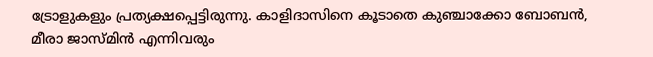ട്രോളുകളും പ്രത്യക്ഷപ്പെട്ടിരുന്നു. കാളിദാസിനെ കൂടാതെ കുഞ്ചാക്കോ ബോബൻ, മീരാ ജാസ്മിൻ എന്നിവരും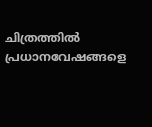ചിത്രത്തിൽ പ്രധാനവേഷങ്ങളെ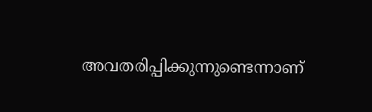അവതരിപ്പിക്കുന്നുണ്ടെന്നാണ്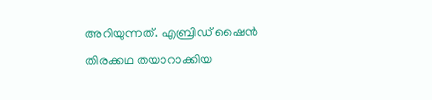അറിയുന്നത്. എബ്രിഡ് ഷൈൻ തിരക്കഥ തയാറാക്കിയ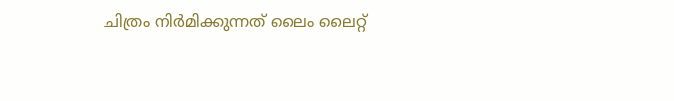ചിത്രം നിർമിക്കുന്നത് ലൈം ലൈറ്റ്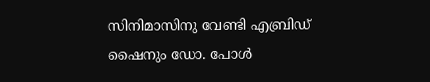സിനിമാസിനു വേണ്ടി എബ്രിഡ് ഷൈനും ഡോ. പോൾ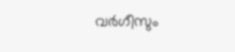വർഗീസും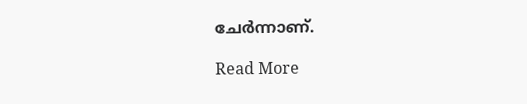ചേർന്നാണ്.

Read More